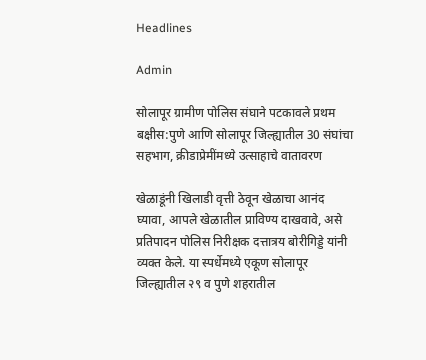Headlines

Admin

सोलापूर ग्रामीण पोलिस संघाने पटकावले प्रथम बक्षीस:पुणे आणि सोलापूर जिल्ह्यातील 30 संघांचा सहभाग, क्रीडाप्रेमींमध्ये उत्साहाचे वातावरण

खेळाडूंनी खिलाडी वृत्ती ठेवून खेळाचा आनंद घ्यावा, आपले खेळातील प्राविण्य दाखवावे, असे प्रतिपादन पोलिस निरीक्षक दत्तात्रय बोरीगिड्डे यांनी व्यक्त केले. या स्पर्धेमध्ये एकूण सोलापूर जिल्ह्यातील २९ व पुणे शहरातील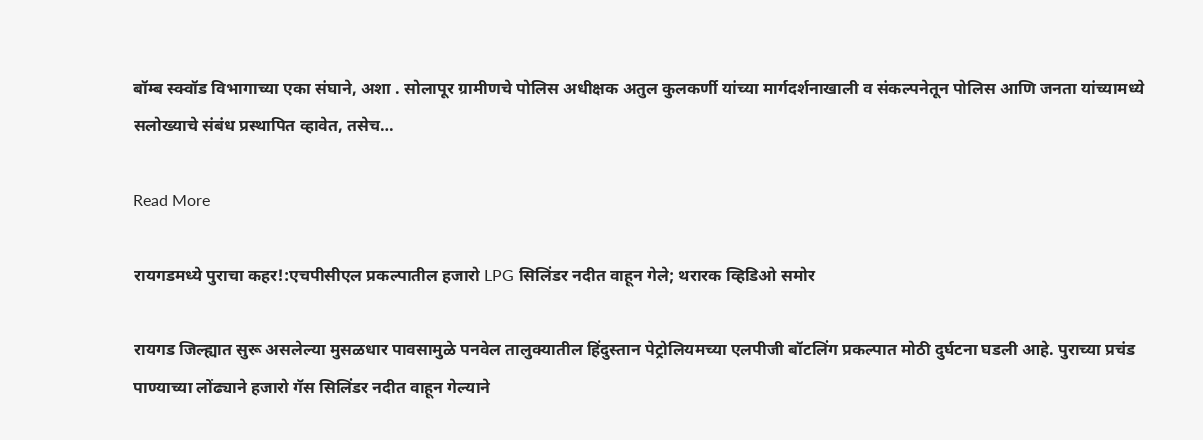बॉम्ब स्क्वॉड विभागाच्या एका संघाने, अशा . सोलापूर ग्रामीणचे पोलिस अधीक्षक अतुल कुलकर्णी यांच्या मार्गदर्शनाखाली व संकल्पनेतून पोलिस आणि जनता यांच्यामध्ये सलोख्याचे संबंध प्रस्थापित व्हावेत, तसेच…

Read More

रायगडमध्ये पुराचा कहर!:एचपीसीएल प्रकल्पातील हजारो LPG सिलिंडर नदीत वाहून गेले; थरारक व्हिडिओ समोर

रायगड जिल्ह्यात सुरू असलेल्या मुसळधार पावसामुळे पनवेल तालुक्यातील हिंदुस्तान पेट्रोलियमच्या एलपीजी बॉटलिंग प्रकल्पात मोठी दुर्घटना घडली आहे. पुराच्या प्रचंड पाण्याच्या लोंढ्याने हजारो गॅस सिलिंडर नदीत वाहून गेल्याने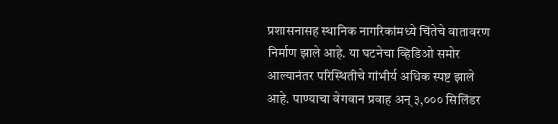प्रशासनासह स्थानिक नागरिकांमध्ये चिंतेचे वातावरण निर्माण झाले आहे. या घटनेचा व्हिडिओ समोर आल्यानंतर परिस्थितीचे गांभीर्य अधिक स्पष्ट झाले आहे. पाण्याचा वेगवान प्रवाह अन् ३,००० सिलिंडर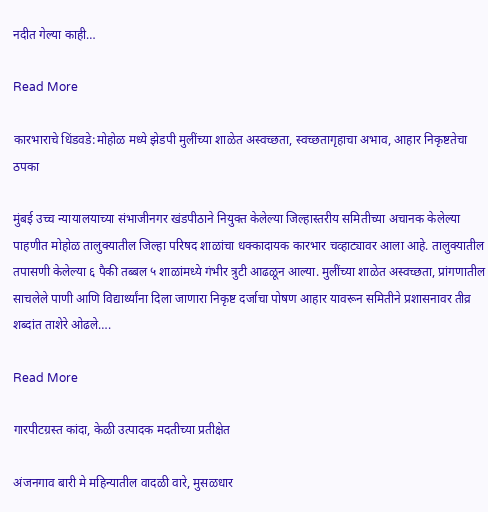नदीत गेल्या काही…

Read More

कारभाराचे धिंडवडे:मोहोळ मध्ये झेडपी मुलींच्या शाळेत अस्वच्छता, स्वच्छतागृहाचा अभाव, आहार निकृष्टतेचा ठपका

मुंबई उच्च न्यायालयाच्या संभाजीनगर खंडपीठाने नियुक्त केलेल्या जिल्हास्तरीय समितीच्या अचानक केलेल्या पाहणीत मोहोळ तालुक्यातील जिल्हा परिषद शाळांचा धक्कादायक कारभार चव्हाट्यावर आला आहे. तालुक्यातील तपासणी केलेल्या ६ पैकी तब्बल ५ शाळांमध्ये गंभीर त्रुटी आढळून आल्या. मुलींच्या शाळेत अस्वच्छता, प्रांगणातील साचलेले पाणी आणि विद्यार्थ्यांना दिला जाणारा निकृष्ट दर्जाचा पोषण आहार यावरून समितीने प्रशासनावर तीव्र शब्दांत ताशेरे ओढले….

Read More

गारपीटग्रस्त कांदा, केळी उत्पादक मदतीच्या प्रतीक्षेत

अंजनगाव बारी मे महिन्यातील वादळी वारे, मुसळधार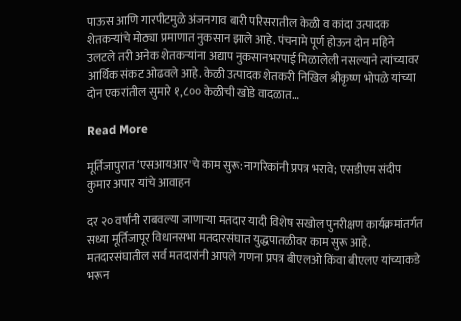पाऊस आणि गारपीटमुळे अंजनगाव बारी परिसरातील केळी व कांदा उत्पादक शेतकऱ्यांचे मोठ्या प्रमाणात नुकसान झाले आहे. पंचनामे पूर्ण होऊन दोन महिने उलटले तरी अनेक शेतकऱ्यांना अद्याप नुकसानभरपाई मिळालेली नसल्याने त्यांच्यावर आर्थिक संकट ओढवले आहे. केळी उत्पादक शेतकरी निखिल श्रीकृष्ण भोपळे यांच्या दोन एकरांतील सुमारे १,८०० केळीची खोडे वादळात…

Read More

मूर्तिजापुरात ‘एसआयआर'चे काम सुरू:नागरिकांनी प्रपत्र भरावे; एसडीएम संदीप कुमार अपार यांचे आवाहन

दर २० वर्षांनी राबवल्या जाणाऱ्या मतदार यादी विशेष सखोल पुनरीक्षण कार्यक्रमांतर्गत सध्या मूर्तिजापूर विधानसभा मतदारसंघात युद्धपातळीवर काम सुरू आहे. मतदारसंघातील सर्व मतदारांनी आपले गणना प्रपत्र बीएलओ किंवा बीएलए यांच्याकडे भरून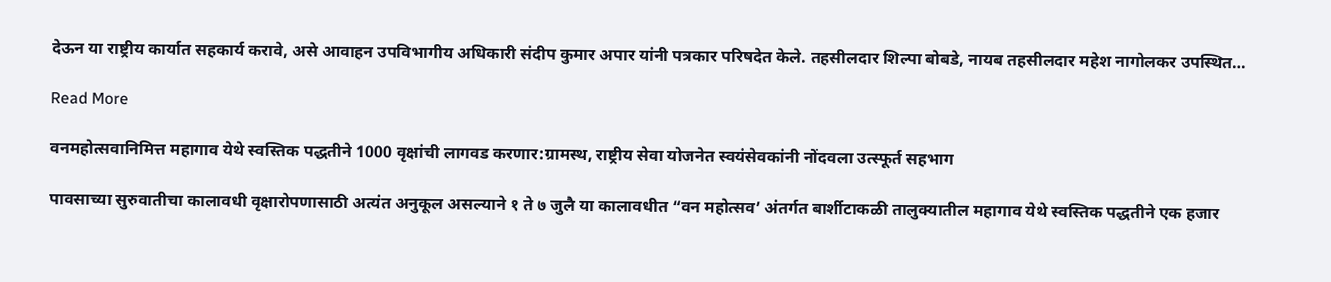देऊन या राष्ट्रीय कार्यात सहकार्य करावे, असे आवाहन उपविभागीय अधिकारी संदीप कुमार अपार यांनी पत्रकार परिषदेत केले. तहसीलदार शिल्पा बोबडे, नायब तहसीलदार महेश नागोलकर उपस्थित…

Read More

वनमहोत्सवानिमित्त महागाव येथे स्वस्तिक पद्धतीने 1000 वृक्षांची लागवड करणार:ग्रामस्थ, राष्ट्रीय सेवा योजनेत स्वयंसेवकांनी नोंदवला उत्स्फूर्त सहभाग

पावसाच्या सुरुवातीचा कालावधी वृक्षारोपणासाठी अत्यंत अनुकूल असल्याने १ ते ७ जुलै या कालावधीत “वन महोत्सव’ अंतर्गत बार्शीटाकळी तालुक्यातील महागाव येथे स्वस्तिक पद्धतीने एक हजार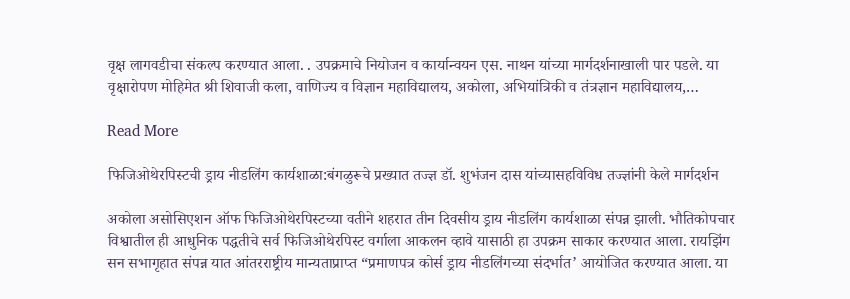वृक्ष लागवडीचा संकल्प करण्यात आला. . उपक्रमाचे नियोजन व कार्यान्वयन एस. नाथन यांच्या मार्गदर्शनाखाली पार पडले. या वृक्षारोपण मोहिमेत श्री शिवाजी कला, वाणिज्य व विज्ञान महाविद्यालय, अकोला, अभियांत्रिकी व तंत्रज्ञान महाविद्यालय,…

Read More

फिजिओथेरपिस्टची ड्राय नीडलिंग कार्यशाळा:बंगळुरूचे प्रख्यात तज्ज्ञ डॉ. शुभंजन दास यांच्यासहविविध तज्ज्ञांनी केले मार्गदर्शन

अकोला असोसिएशन ऑफ फिजिओथेरपिस्टच्या वतीने शहरात तीन दिवसीय ड्राय नीडलिंग कार्यशाळा संपन्न झाली. भौतिकोपचार विश्वातील ही आधुनिक पद्धतीचे सर्व फिजिओथेरपिस्ट वर्गाला आकलन व्हावे यासाठी हा उपक्रम साकार करण्यात आला. रायझिंग सन सभागृहात संपन्न यात आंतरराष्ट्रीय मान्यताप्राप्त “प्रमाणपत्र कोर्स ड्राय नीडलिंगच्या संदर्भात’ आयोजित करण्यात आला. या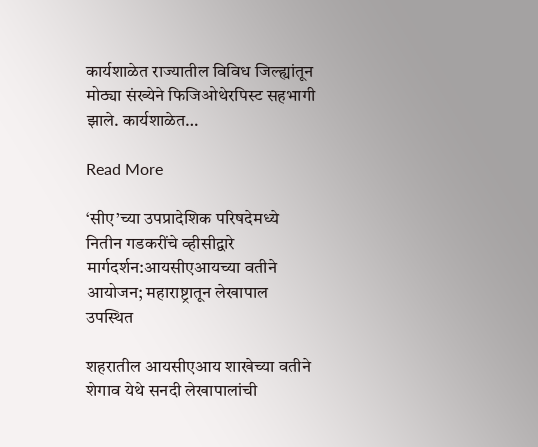कार्यशाळेत राज्यातील विविध जिल्ह्यांतून मोठ्या संख्येने फिजिओथेरपिस्ट सहभागी झाले. कार्यशाळेत…

Read More

‘सीए’च्या उपप्रादेशिक परिषदेमध्ये नितीन गडकरींचे व्हीसीद्वारे मार्गदर्शन:आयसीएआयच्या वतीने आयोजन; महाराष्ट्रातून लेखापाल उपस्थित

शहरातील आयसीएआय शाखेच्या वतीने शेगाव येथे सनदी लेखापालांची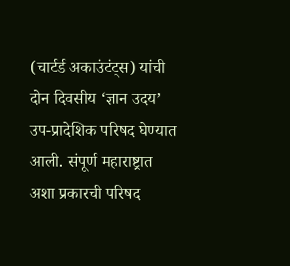(चार्टर्ड अकाउंटंट्स) यांची दोन दिवसीय ‘ज्ञान उदय’ उप-प्रादेशिक परिषद घेण्यात आली. संपूर्ण महाराष्ट्रात अशा प्रकारची परिषद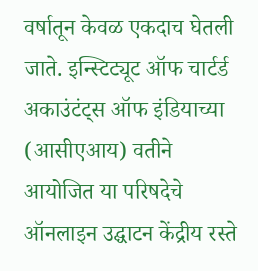वर्षातून केवळ एकदाच घेतली जाते. इन्स्टिट्यूट ऑफ चार्टर्ड अकाउंटंट्स ऑफ इंडियाच्या (आसीएआय) वतीने आयोजित या परिषदेचे ऑनलाइन उद्घाटन केंद्रीय रस्ते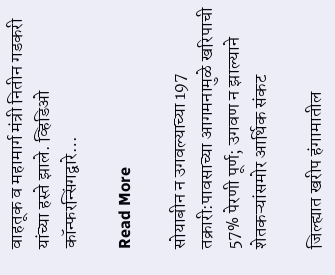वाहतूक व महामार्ग मंत्री नितीन गडकरी यांच्या हस्ते झाले. व्हिडिओ कॉन्फरन्सिंगद्वारे…

Read More

सोयाबीन न उगवल्याच्या 197 तक्रारी:पावसाच्या आगमनामुळे खरिपाची 57% पेरणी पूर्ण; उगवण न झाल्याने शेतकऱ्यांसमोर आर्थिक संकट

जिल्ह्यात खरीप हंगामातील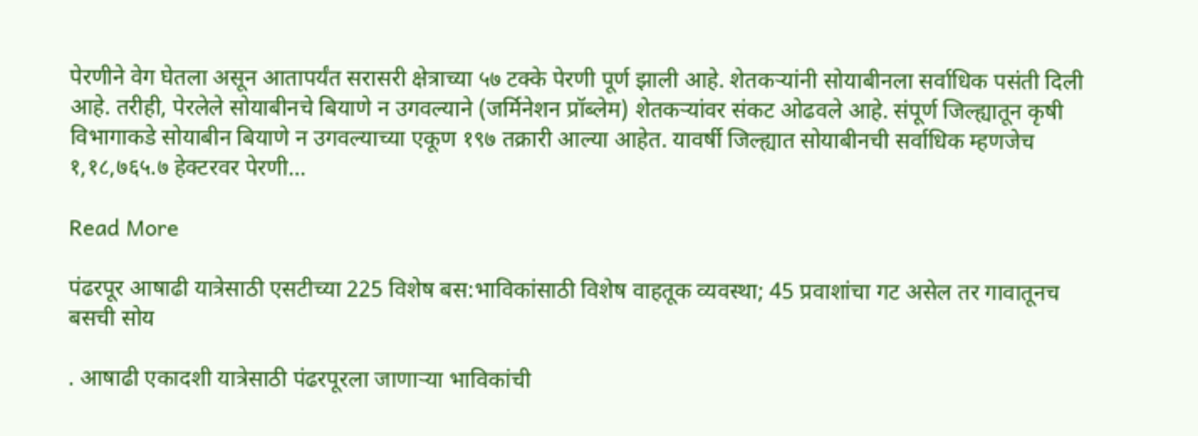पेरणीने वेग घेतला असून आतापर्यंत सरासरी क्षेत्राच्या ५७ टक्के पेरणी पूर्ण झाली आहे. शेतकऱ्यांनी सोयाबीनला सर्वाधिक पसंती दिली आहे. तरीही, पेरलेले सोयाबीनचे बियाणे न उगवल्याने (जर्मिनेशन प्रॉब्लेम) शेतकऱ्यांवर संकट ओढवले आहे. संपूर्ण जिल्ह्यातून कृषी विभागाकडे सोयाबीन बियाणे न उगवल्याच्या एकूण १९७ तक्रारी आल्या आहेत. यावर्षी जिल्ह्यात सोयाबीनची सर्वाधिक म्हणजेच १,१८,७६५.७ हेक्टरवर पेरणी…

Read More

पंढरपूर आषाढी यात्रेसाठी एसटीच्या 225 विशेष बस:भाविकांसाठी विशेष वाहतूक व्यवस्था; 45 प्रवाशांचा गट असेल तर गावातूनच बसची सोय

. आषाढी एकादशी यात्रेसाठी पंढरपूरला जाणाऱ्या भाविकांची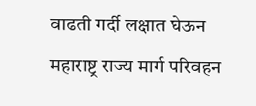वाढती गर्दी लक्षात घेऊन महाराष्ट्र राज्य मार्ग परिवहन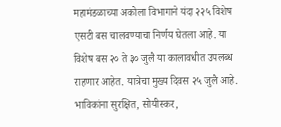महामंडळाच्या अकोला विभागाने यंदा २२५ विशेष एसटी बस चालवण्याचा निर्णय घेतला आहे. या विशेष बस २० ते ३० जुलै या कालावधीत उपलब्ध राहणार आहेत. यात्रेचा मुख्य दिवस २५ जुलै आहे. भाविकांना सुरक्षित, सोयीस्कर,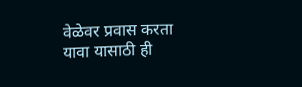वेळेवर प्रवास करता यावा यासाठी ही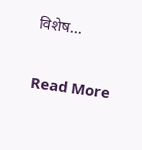विशेष…

Read More